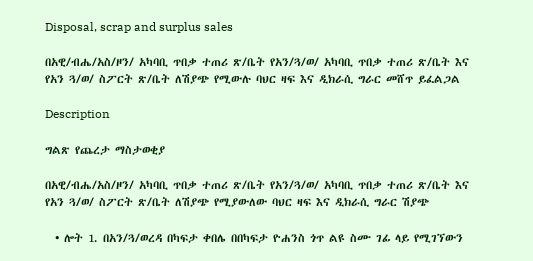Disposal, scrap and surplus sales

በአዊ/ብሔ/አስ/ዞን/ አካባቢ ጥበቃ ተጠሪ ጽ/ቤት የአን/ጓ/ወ/ አካባቢ ጥበቃ ተጠሪ ጽ/ቤት እና የአን ጓ/ወ/ ስፖርት ጽ/ቤት ለሽያጭ የሚውሉ ባህር ዛፍ እና ዲክራሲ ግራር መሸጥ ይፈልጋል

Description

ግልጽ የጨረታ ማስታወቂያ

በአዊ/ብሔ/አስ/ዞን/ አካባቢ ጥበቃ ተጠሪ ጽ/ቤት የአን/ጓ/ወ/ አካባቢ ጥበቃ ተጠሪ ጽ/ቤት እና የአን ጓ/ወ/ ስፖርት ጽ/ቤት ለሽያጭ የሚያውለው ባህር ዛፍ እና ዲክራሲ ግራር ሽያጭ

  • ሎት 1. በአን/ጓ/ወረዳ በካፍታ ቀበሌ በበካፍታ ዮሐንስ ጎጥ ልዩ ስሙ ገፊ ላይ የሚገኘውን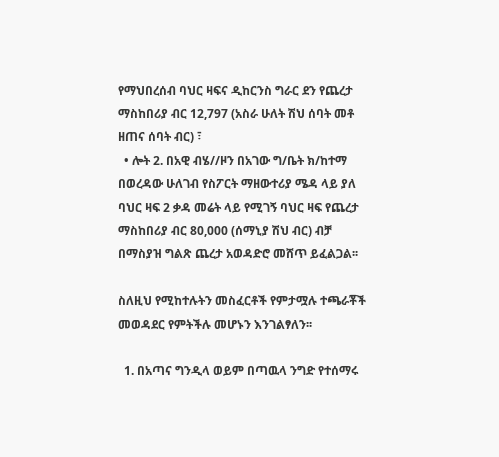የማህበረሰብ ባህር ዛፍና ዲከርንስ ግራር ደን የጨረታ ማስከበሪያ ብር 12,797 (አስራ ሁለት ሽህ ሰባት መቶ ዘጠና ሰባት ብር) ፣
  • ሎት 2. በአዊ ብሄ//ዞን በአገው ግ/ቤት ክ/ከተማ በወረዳው ሁለገብ የስፖርት ማዘውተሪያ ሜዳ ላይ ያለ ባህር ዛፍ 2 ቃዳ መሬት ላይ የሚገኝ ባህር ዛፍ የጨረታ ማስከበሪያ ብር 80,000 (ሰማኒያ ሽህ ብር) ብቻ በማስያዝ ግልጽ ጨረታ አወዳድሮ መሸጥ ይፈልጋል፡፡

ስለዚህ የሚከተሉትን መስፈርቶች የምታሟሉ ተጫራቾች መወዳደር የምትችሉ መሆኑን እንገልፃለን፡፡

  1. በአጣና ግንዲላ ወይም በጣዉላ ንግድ የተሰማሩ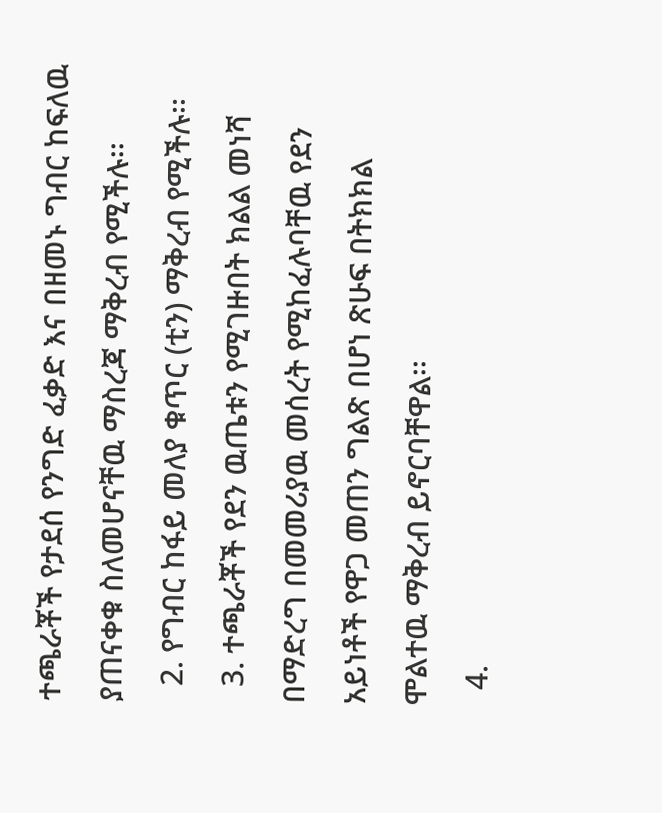ተጫራቾች የታደሰ የንግድ ፈቃድ እና በዘመኑ ግብር ከፍለዉ ያጠናቀቁ ስለመሆናቸዉ ማስረጃ ማቅረብ የሚችሉ፡፡
  2. የግብር ከፋይ መለያ ቁጥር (ቲን) ማቅረብ የሚችሉ፡፡
  3. ተጫራቾች የደን ዉጤቱን የሚገዙበት ክልል መነሻ በማድረግ በመመሪያዉ መሰረት የሚከፈሉባቸዉ የደን አይነቶች የዋጋ መጠን ግልጽ በሆነ ጽሁፍ በትክክል ሞልተዉ ማቅረብ ይኖርባቸዋል፡፡
  4.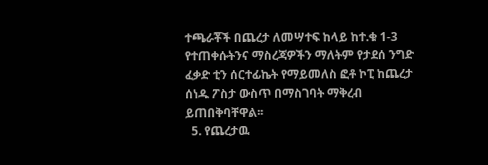ተጫራቾች በጨረታ ለመሣተፍ ከላይ ከተ.ቁ 1-3 የተጠቀሱትንና ማስረጃዎችን ማለትም የታደሰ ንግድ ፈቃድ ቲን ሰርተፊኬት የማይመለስ ፎቶ ኮፒ ከጨረታ ሰነዱ ፖስታ ውስጥ በማስገባት ማቅረብ ይጠበቅባቸዋል፡፡
  5. የጨረታዉ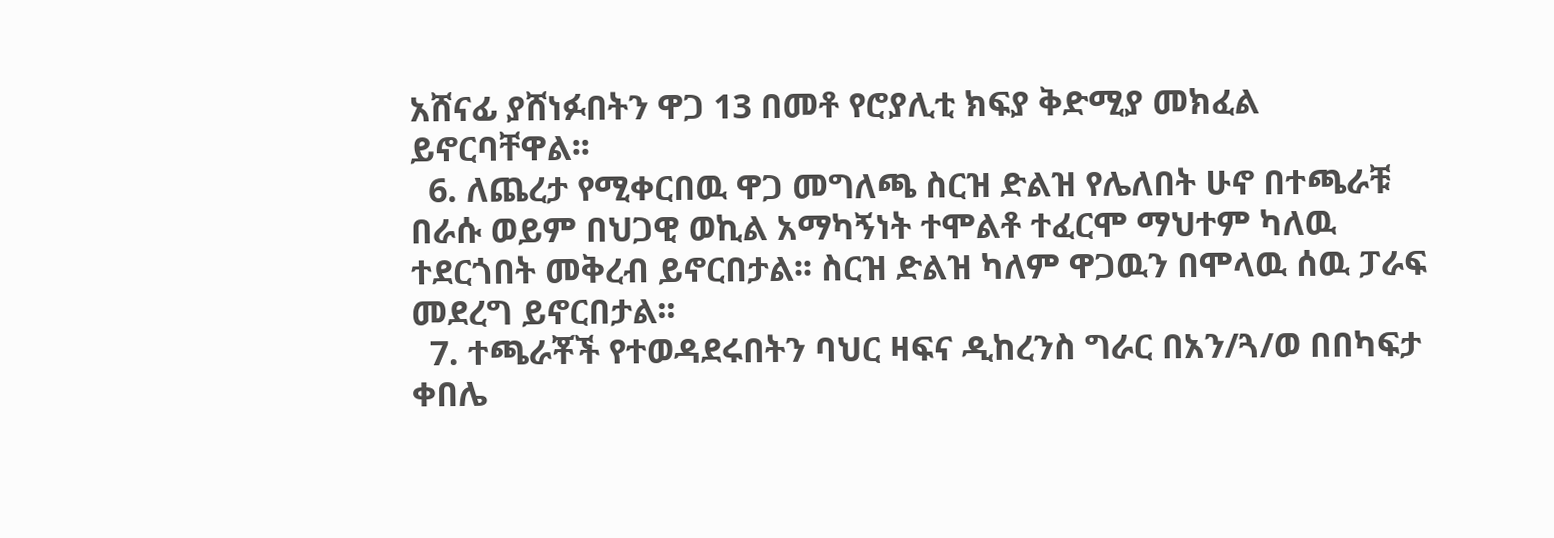አሸናፊ ያሸነፉበትን ዋጋ 13 በመቶ የሮያሊቲ ክፍያ ቅድሚያ መክፈል ይኖርባቸዋል፡፡
  6. ለጨረታ የሚቀርበዉ ዋጋ መግለጫ ስርዝ ድልዝ የሌለበት ሁኖ በተጫራቹ በራሱ ወይም በህጋዊ ወኪል አማካኝነት ተሞልቶ ተፈርሞ ማህተም ካለዉ ተደርጎበት መቅረብ ይኖርበታል፡፡ ስርዝ ድልዝ ካለም ዋጋዉን በሞላዉ ሰዉ ፓራፍ መደረግ ይኖርበታል፡፡
  7. ተጫራቾች የተወዳደሩበትን ባህር ዛፍና ዲከረንስ ግራር በአን/ጓ/ወ በበካፍታ ቀበሌ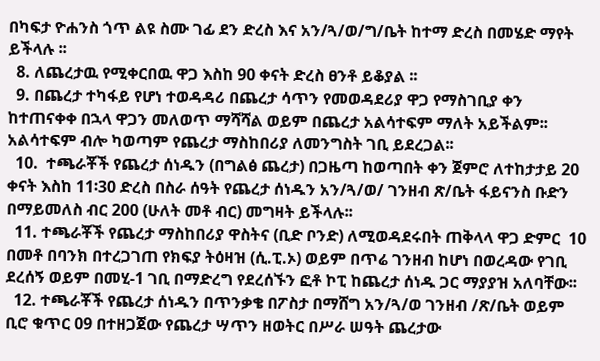በካፍታ ዮሐንስ ጎጥ ልዩ ስሙ ገፊ ደን ድረስ እና አን/ጓ/ወ/ግ/ቤት ከተማ ድረስ በመሄድ ማየት ይችላሉ ፡፡
  8. ለጨረታዉ የሚቀርበዉ ዋጋ እስከ 90 ቀናት ድረስ ፀንቶ ይቆያል ፡፡
  9. በጨረታ ተካፋይ የሆነ ተወዳዳሪ በጨረታ ሳጥን የመወዳደሪያ ዋጋ የማስገቢያ ቀን ከተጠናቀቀ በኋላ ዋጋን መለወጥ ማሻሻል ወይም በጨረታ አልሳተፍም ማለት አይችልም፡፡ አልሳተፍም ብሎ ካወጣም የጨረታ ማስከበሪያ ለመንግስት ገቢ ይደረጋል፡፡
  10.  ተጫራቾች የጨረታ ሰነዱን (በግልፅ ጨረታ) በጋዜጣ ከወጣበት ቀን ጀምሮ ለተከታታይ 20 ቀናት እስከ 11፡30 ድረስ በስራ ሰዓት የጨረታ ሰነዱን አን/ጓ/ወ/ ገንዘብ ጽ/ቤት ፋይናንስ ቡድን በማይመለስ ብር 200 (ሁለት መቶ ብር) መግዛት ይችላሉ፡፡
  11. ተጫራቾች የጨረታ ማስከበሪያ ዋስትና (ቢድ ቦንድ) ለሚወዳደሩበት ጠቅላላ ዋጋ ድምር  10 በመቶ በባንክ በተረጋገጠ የክፍያ ትዕዛዝ (ሲ.ፒ.ኦ) ወይም በጥሬ ገንዘብ ከሆነ በወረዳው የገቢ ደረሰኝ ወይም በመሂ-1 ገቢ በማድረግ የደረሰኙን ፎቶ ኮፒ ከጨረታ ሰነዱ ጋር ማያያዝ አለባቸው፡፡
  12. ተጫራቾች የጨረታ ሰነዱን በጥንቃቄ በፖስታ በማሸግ አን/ጓ/ወ ገንዘብ /ጽ/ቤት ወይም ቢሮ ቁጥር 09 በተዘጋጀው የጨረታ ሣጥን ዘወትር በሥራ ሠዓት ጨረታው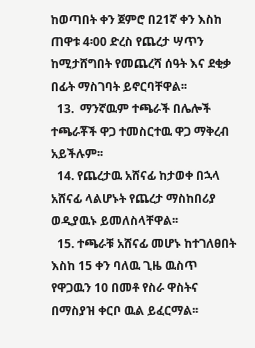ከወጣበት ቀን ጀምሮ በ21ኛ ቀን እስከ ጠዋቱ 4፡00 ድረስ የጨረታ ሣጥን ከሚታሸግበት የመጨረሻ ሰዓት እና ደቂቃ በፊት ማስገባት ይኖርባቸዋል፡፡
  13.  ማንኛዉም ተጫራች በሌሎች ተጫራቾች ዋጋ ተመስርተዉ ዋጋ ማቅረብ አይችሉም፡፡
  14. የጨረታዉ አሸናፊ ከታወቀ በኋላ አሸናፊ ላልሆኑት የጨረታ ማስከበሪያ ወዲያዉኑ ይመለስላቸዋል፡፡
  15. ተጫራቹ አሸናፊ መሆኑ ከተገለፀበት እስከ 15 ቀን ባለዉ ጊዜ ዉስጥ የዋጋዉን 10 በመቶ የስራ ዋስትና በማስያዝ ቀርቦ ዉል ይፈርማል፡፡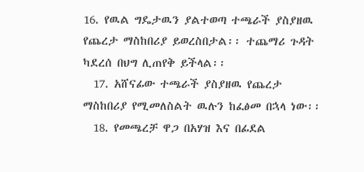16. የዉል ግዴታዉን ያልተወጣ ተጫራች ያስያዘዉ የጨረታ ማስከበሪያ ይወረስበታል፡፡ ተጨማሪ ጉዳት ካደረሰ በህግ ሊጠየቅ ይችላል፡፡
  17. አሸናፊው ተጫራች ያስያዘዉ የጨረታ ማስከበሪያ የሚመለስልት ዉሉን ከፈፅመ በኋላ ነው፡፡
  18. የመጫረቻ ዋጋ በአሃዝ እና በፊደል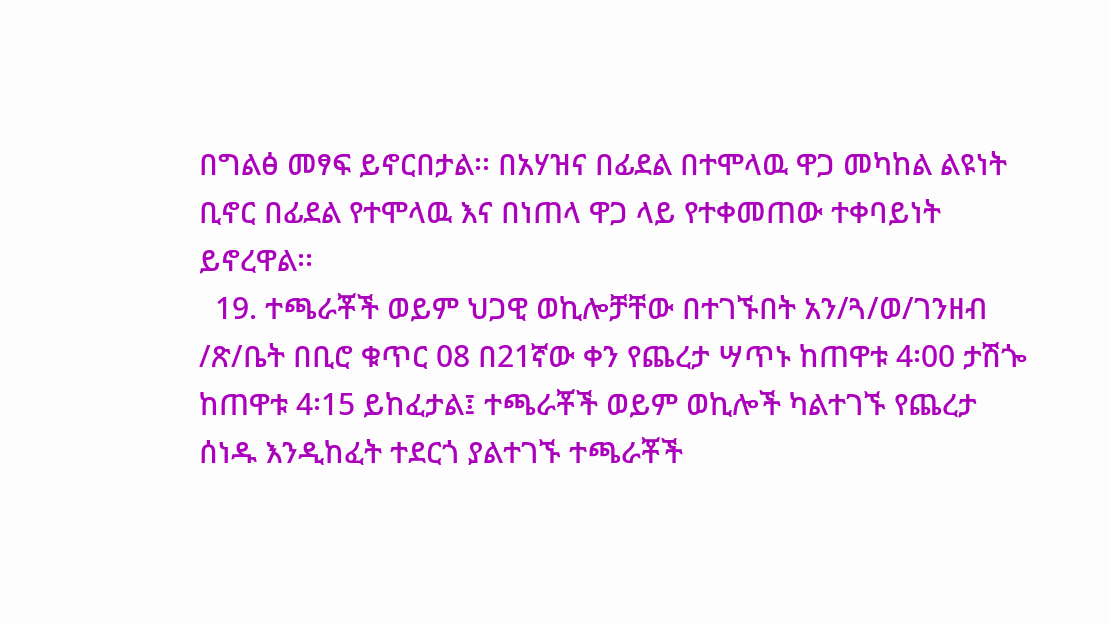በግልፅ መፃፍ ይኖርበታል፡፡ በአሃዝና በፊደል በተሞላዉ ዋጋ መካከል ልዩነት ቢኖር በፊደል የተሞላዉ እና በነጠላ ዋጋ ላይ የተቀመጠው ተቀባይነት ይኖረዋል፡፡
  19. ተጫራቾች ወይም ህጋዊ ወኪሎቻቸው በተገኙበት አን/ጓ/ወ/ገንዘብ /ጽ/ቤት በቢሮ ቁጥር 08 በ21ኛው ቀን የጨረታ ሣጥኑ ከጠዋቱ 4፡00 ታሽጐ ከጠዋቱ 4፡15 ይከፈታል፤ ተጫራቾች ወይም ወኪሎች ካልተገኙ የጨረታ ሰነዱ እንዲከፈት ተደርጎ ያልተገኙ ተጫራቾች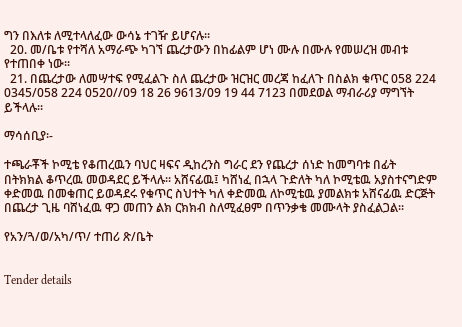ግን በእለቱ ለሚተላለፈው ውሳኔ ተገዥ ይሆናሉ፡፡
  20. መ/ቤቱ የተሻለ አማራጭ ካገኘ ጨረታውን በከፊልም ሆነ ሙሉ በሙሉ የመሠረዝ መብቱ የተጠበቀ ነው፡፡
  21. በጨረታው ለመሣተፍ የሚፈልጉ ስለ ጨረታው ዝርዝር መረጃ ከፈለጉ በስልክ ቁጥር 058 224 0345/058 224 0520//09 18 26 9613/09 19 44 7123 በመደወል ማብራሪያ ማግኘት ይችላሉ፡፡

ማሳሰቢያ፡-

ተጫራቾች ኮሚቴ የቆጠረዉን ባህር ዛፍና ዲከረንስ ግራር ደን የጨረታ ሰነድ ከመግባቱ በፊት በትክክል ቆጥረዉ መወዳደር ይችላሉ፡፡ አሸናፊዉ፤ ካሸነፈ በኋላ ጉድለት ካለ ኮሚቴዉ አያስተናግድም ቀድመዉ በመቁጠር ይወዳደሩ የቁጥር ስህተት ካለ ቀድመዉ ለኮሚቴዉ ያመልክቱ አሸናፊዉ ድርጅት በጨረታ ጊዜ ባሸነፈዉ ዋጋ መጠን ልክ ርክክብ ስለሚፈፀም በጥንቃቄ መሙላት ያስፈልጋል፡፡

የአን/ጓ/ወ/አካ/ጥ/ ተጠሪ ጽ/ቤት


Tender details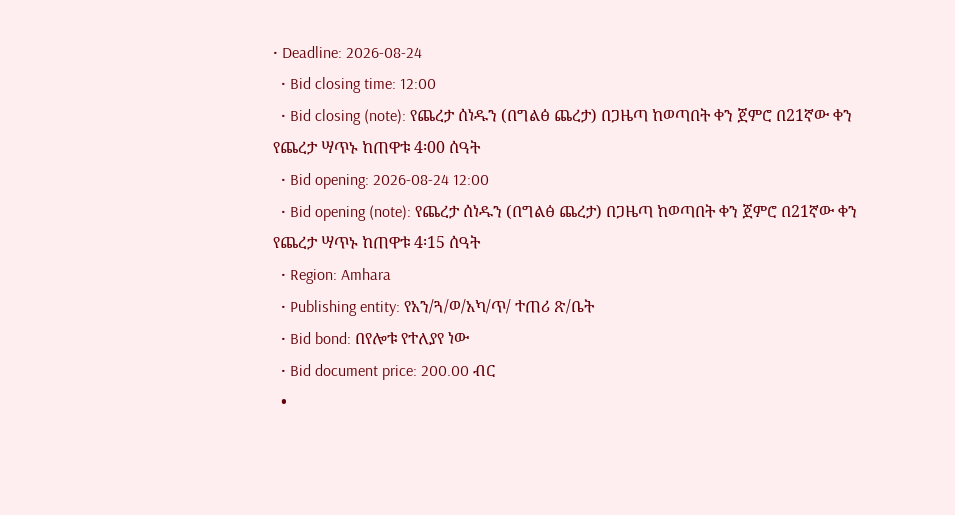• Deadline: 2026-08-24
  • Bid closing time: 12:00
  • Bid closing (note): የጨረታ ሰነዱን (በግልፅ ጨረታ) በጋዜጣ ከወጣበት ቀን ጀምሮ በ21ኛው ቀን የጨረታ ሣጥኑ ከጠዋቱ 4፡00 ሰዓት
  • Bid opening: 2026-08-24 12:00
  • Bid opening (note): የጨረታ ሰነዱን (በግልፅ ጨረታ) በጋዜጣ ከወጣበት ቀን ጀምሮ በ21ኛው ቀን የጨረታ ሣጥኑ ከጠዋቱ 4፡15 ሰዓት
  • Region: Amhara
  • Publishing entity: የአን/ጓ/ወ/አካ/ጥ/ ተጠሪ ጽ/ቤት
  • Bid bond: በየሎቱ የተለያየ ነው
  • Bid document price: 200.00 ብር
  •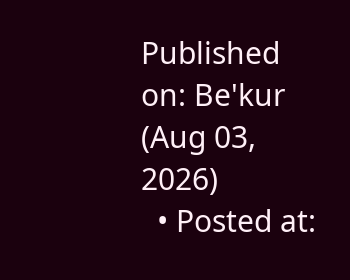Published on: Be'kur (Aug 03, 2026)
  • Posted at: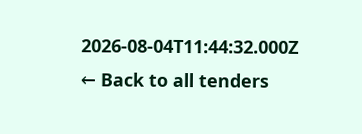2026-08-04T11:44:32.000Z
← Back to all tenders